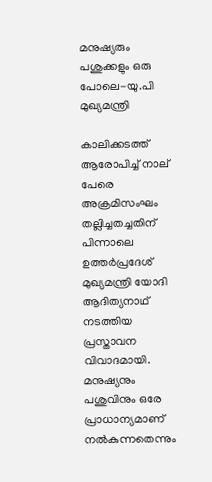മനുഷ്യരും പശുക്കളും ഒരു പോലെ-യു.പി മുഖ്യമന്ത്രി

കാലിക്കടത്ത് ആരോപിച്ച് നാല് പേരെ അക്രമിസംഘം തല്ലിച്ചതച്ചതിന് പിന്നാലെ ഉത്തര്‍പ്രദേശ് മുഖ്യമന്ത്രി യോദി ആദിത്യനാഥ് നടത്തിയ പ്രസ്താവന വിവാദമായി. മനുഷ്യനും പശുവിനും ഒരേ പ്രാധാന്യമാണ് നല്‍കുന്നതെന്നും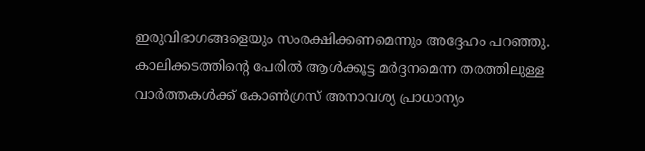ഇരുവിഭാഗങ്ങളെയും സംരക്ഷിക്കണമെന്നും അദ്ദേഹം പറഞ്ഞു. കാലിക്കടത്തിന്റെ പേരില്‍ ആള്‍ക്കൂട്ട മര്‍ദ്ദനമെന്ന തരത്തിലുള്ള വാര്‍ത്തകള്‍ക്ക് കോണ്‍ഗ്രസ് അനാവശ്യ പ്രാധാന്യം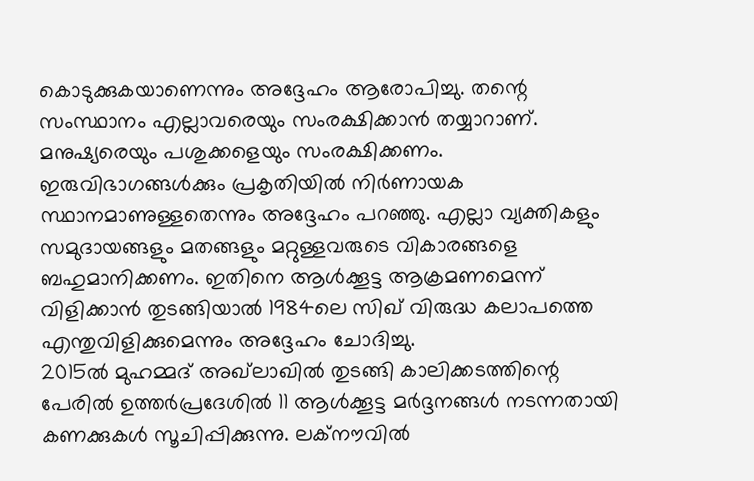കൊടുക്കുകയാണെന്നും അദ്ദേഹം ആരോപിച്ചു. തന്റെ സംസ്ഥാനം എല്ലാവരെയും സംരക്ഷിക്കാന്‍ തയ്യാറാണ്. മനുഷ്യരെയും പശുക്കളെയും സംരക്ഷിക്കണം. ഇരുവിഭാഗങ്ങള്‍ക്കും പ്രകൃതിയില്‍ നിര്‍ണായക സ്ഥാനമാണുള്ളതെന്നും അദ്ദേഹം പറഞ്ഞു. എല്ലാ വ്യക്തികളും സമുദായങ്ങളും മതങ്ങളും മറ്റുള്ളവരുടെ വികാരങ്ങളെ ബഹുമാനിക്കണം. ഇതിനെ ആള്‍ക്കൂട്ട ആക്രമണമെന്ന് വിളിക്കാന്‍ തുടങ്ങിയാല്‍ 1984ലെ സിഖ് വിരുദ്ധ കലാപത്തെ എന്തുവിളിക്കുമെന്നും അദ്ദേഹം ചോദിച്ചു.
2015ല്‍ മുഹമ്മദ് അഖ്‌ലാഖില്‍ തുടങ്ങി കാലിക്കടത്തിന്റെ പേരില്‍ ഉത്തര്‍പ്രദേശില്‍ 11 ആള്‍ക്കൂട്ട മര്‍ദ്ദനങ്ങള്‍ നടന്നതായി കണക്കുകള്‍ സൂചിപ്പിക്കുന്നു. ലക്നൗവില്‍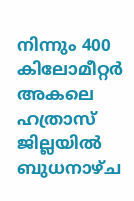നിന്നും 400 കിലോമീറ്റര്‍ അകലെ ഹത്രാസ് ജില്ലയില്‍ ബുധനാഴ്ച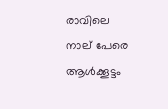രാവിലെ നാല് പേരെ ആള്‍ക്കൂട്ടം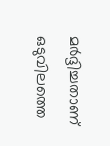മര്‍ദ്ദിച്ചതാണ് ഒടുവിലത്തെ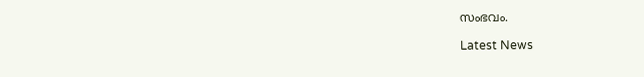സംഭവം.

Latest News